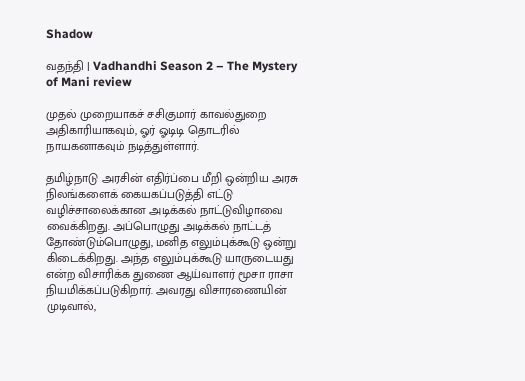Shadow

வதந்தி | Vadhandhi Season 2 – The Mystery of Mani review

முதல் முறையாகச் சசிகுமார் காவல்துறை அதிகாரியாகவும், ஓர் ஓடிடி தொடரில் நாயகனாகவும் நடித்துள்ளார்.

தமிழ்நாடு அரசின் எதிர்ப்பை மீறி ஒன்றிய அரசு நிலங்களைக் கையகப்படுத்தி எட்டு வழிச்சாலைக்கான அடிக்கல் நாட்டுவிழாவை வைக்கிறது. அப்பொழுது அடிக்கல் நாட்டத் தோண்டும்பொழுது, மனித எலும்புக்கூடு ஒன்று கிடைக்கிறது. அந்த எலும்புக்கூடு யாருடையது என்ற விசாரிக்க துணை ஆய்வாளர் மூசா ராசா நியமிக்கப்படுகிறார். அவரது விசாரணையின் முடிவால்,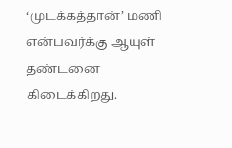‘முடக்கத்தான்’ மணி என்பவர்க்கு ஆயுள் தண்டனை கிடைக்கிறது.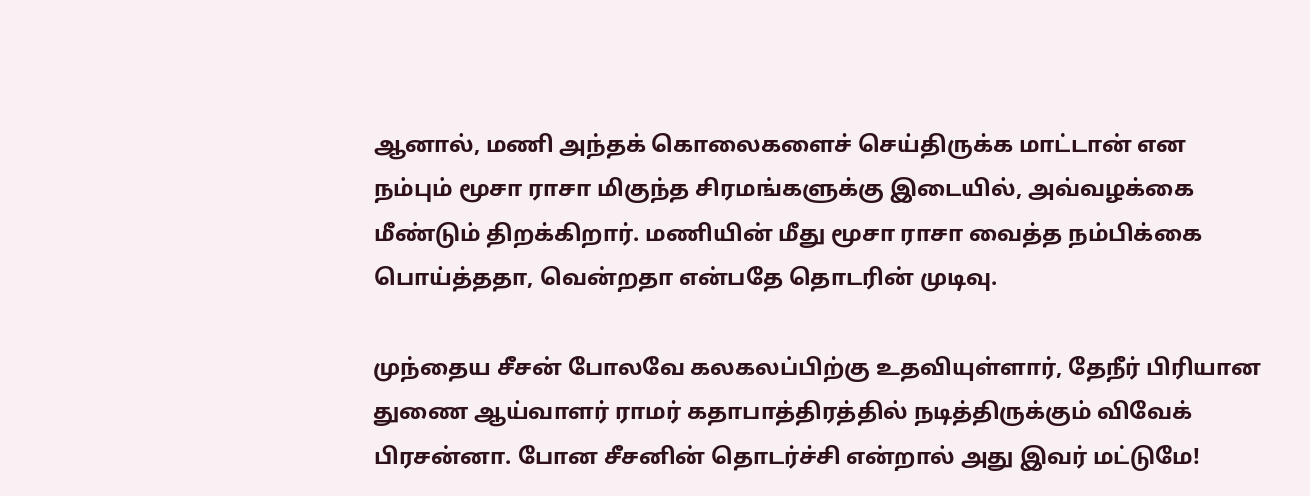ஆனால், மணி அந்தக் கொலைகளைச் செய்திருக்க மாட்டான் என நம்பும் மூசா ராசா மிகுந்த சிரமங்களுக்கு இடையில், அவ்வழக்கை மீண்டும் திறக்கிறார். மணியின் மீது மூசா ராசா வைத்த நம்பிக்கை பொய்த்ததா, வென்றதா என்பதே தொடரின் முடிவு.

முந்தைய சீசன் போலவே கலகலப்பிற்கு உதவியுள்ளார், தேநீர் பிரியான துணை ஆய்வாளர் ராமர் கதாபாத்திரத்தில் நடித்திருக்கும் விவேக் பிரசன்னா. போன சீசனின் தொடர்ச்சி என்றால் அது இவர் மட்டுமே!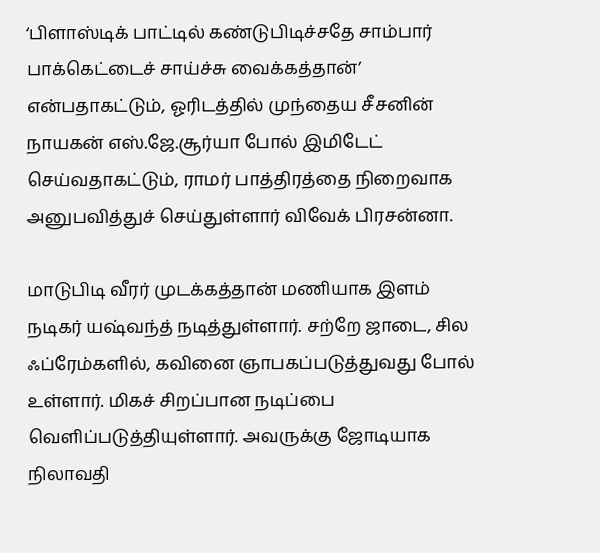‘பிளாஸ்டிக் பாட்டில் கண்டுபிடிச்சதே சாம்பார் பாக்கெட்டைச் சாய்ச்சு வைக்கத்தான்’ என்பதாகட்டும், ஓரிடத்தில் முந்தைய சீசனின் நாயகன் எஸ்.ஜே.சூர்யா போல் இமிடேட் செய்வதாகட்டும், ராமர் பாத்திரத்தை நிறைவாக அனுபவித்துச் செய்துள்ளார் விவேக் பிரசன்னா.

மாடுபிடி வீரர் முடக்கத்தான் மணியாக இளம் நடிகர் யஷ்வந்த் நடித்துள்ளார். சற்றே ஜாடை, சில ஃப்ரேம்களில், கவினை ஞாபகப்படுத்துவது போல் உள்ளார். மிகச் சிறப்பான நடிப்பை வெளிப்படுத்தியுள்ளார். அவருக்கு ஜோடியாக நிலாவதி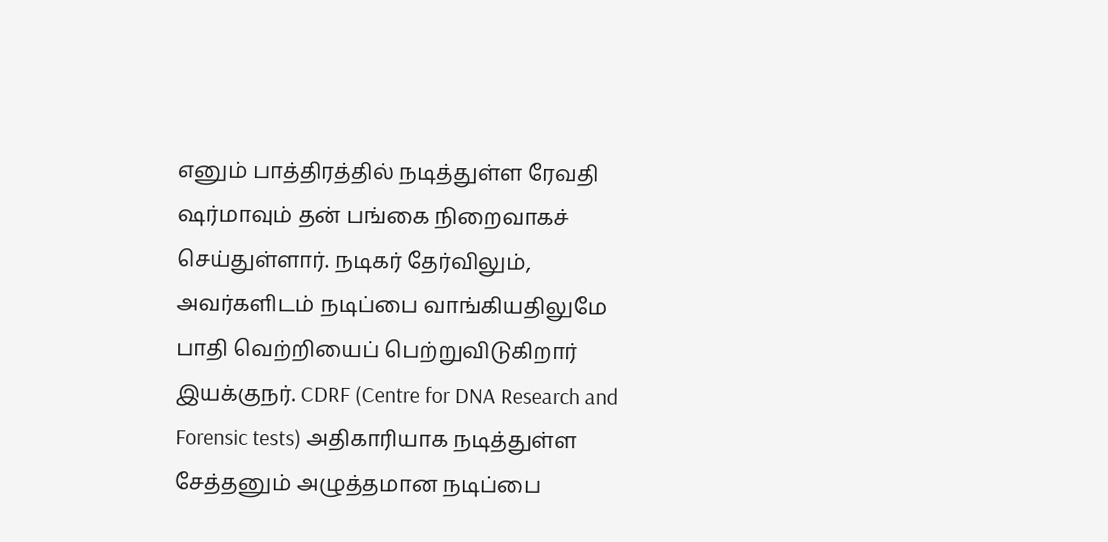எனும் பாத்திரத்தில் நடித்துள்ள ரேவதி ஷர்மாவும் தன் பங்கை நிறைவாகச் செய்துள்ளார். நடிகர் தேர்விலும், அவர்களிடம் நடிப்பை வாங்கியதிலுமே பாதி வெற்றியைப் பெற்றுவிடுகிறார் இயக்குநர். CDRF (Centre for DNA Research and Forensic tests) அதிகாரியாக நடித்துள்ள சேத்தனும் அழுத்தமான நடிப்பை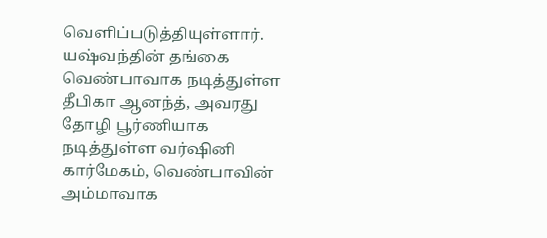வெளிப்படுத்தியுள்ளார். யஷ்வந்தின் தங்கை வெண்பாவாக நடித்துள்ள தீபிகா ஆனந்த், அவரது தோழி பூர்ணியாக நடித்துள்ள வர்ஷினி கார்மேகம், வெண்பாவின் அம்மாவாக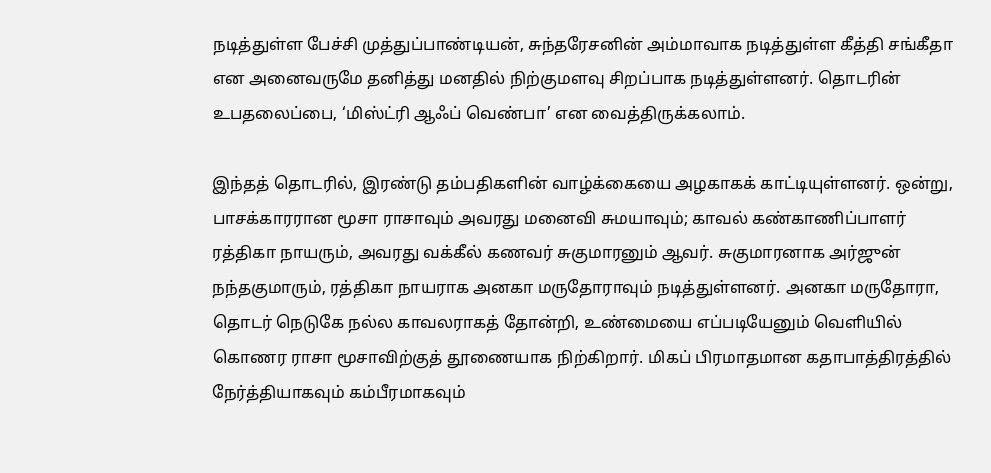நடித்துள்ள பேச்சி முத்துப்பாண்டியன், சுந்தரேசனின் அம்மாவாக நடித்துள்ள கீத்தி சங்கீதா என அனைவருமே தனித்து மனதில் நிற்குமளவு சிறப்பாக நடித்துள்ளனர். தொடரின் உபதலைப்பை, ‘மிஸ்ட்ரி ஆஃப் வெண்பா’ என வைத்திருக்கலாம்.

இந்தத் தொடரில், இரண்டு தம்பதிகளின் வாழ்க்கையை அழகாகக் காட்டியுள்ளனர். ஒன்று, பாசக்காரரான மூசா ராசாவும் அவரது மனைவி சுமயாவும்; காவல் கண்காணிப்பாளர் ரத்திகா நாயரும், அவரது வக்கீல் கணவர் சுகுமாரனும் ஆவர். சுகுமாரனாக அர்ஜுன் நந்தகுமாரும், ரத்திகா நாயராக அனகா மருதோராவும் நடித்துள்ளனர். அனகா மருதோரா, தொடர் நெடுகே நல்ல காவலராகத் தோன்றி, உண்மையை எப்படியேனும் வெளியில் கொணர ராசா மூசாவிற்குத் தூணையாக நிற்கிறார். மிகப் பிரமாதமான கதாபாத்திரத்தில் நேர்த்தியாகவும் கம்பீரமாகவும்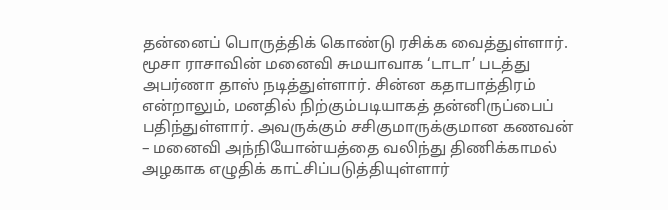தன்னைப் பொருத்திக் கொண்டு ரசிக்க வைத்துள்ளார். மூசா ராசாவின் மனைவி சுமயாவாக ‘டாடா’ படத்து அபர்ணா தாஸ் நடித்துள்ளார். சின்ன கதாபாத்திரம் என்றாலும், மனதில் நிற்கும்படியாகத் தன்னிருப்பைப் பதிந்துள்ளார். அவருக்கும் சசிகுமாருக்குமான கணவன் – மனைவி அந்நியோன்யத்தை வலிந்து திணிக்காமல் அழகாக எழுதிக் காட்சிப்படுத்தியுள்ளார்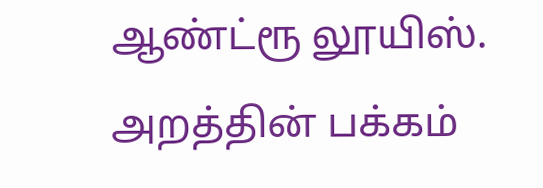ஆண்ட்ரூ லூயிஸ். அறத்தின் பக்கம்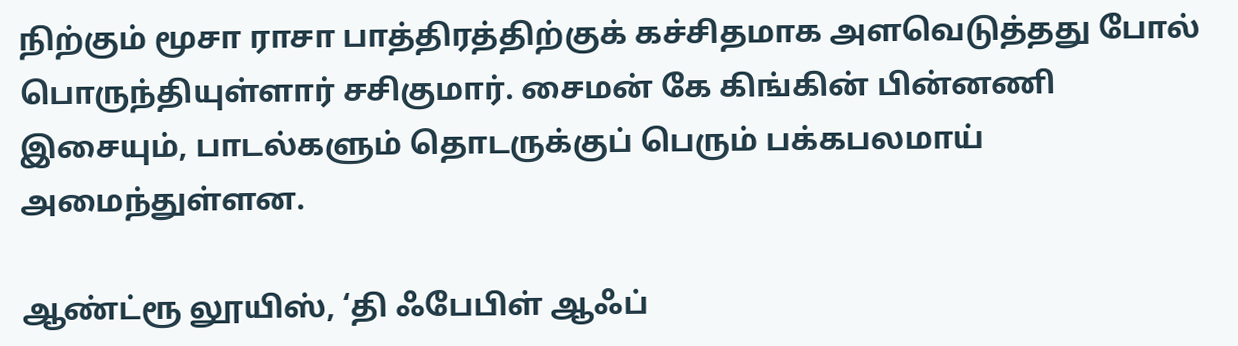நிற்கும் மூசா ராசா பாத்திரத்திற்குக் கச்சிதமாக அளவெடுத்தது போல் பொருந்தியுள்ளார் சசிகுமார். சைமன் கே கிங்கின் பின்னணி இசையும், பாடல்களும் தொடருக்குப் பெரும் பக்கபலமாய் அமைந்துள்ளன.

ஆண்ட்ரூ லூயிஸ், ‘தி ஃபேபிள் ஆஃப்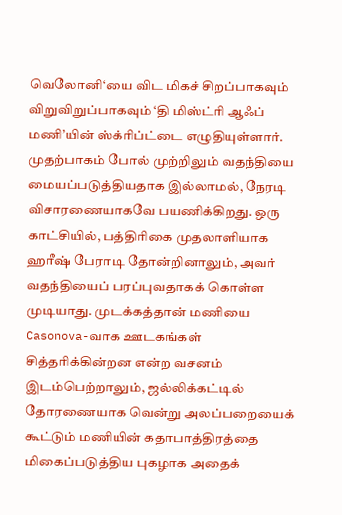வெலோனி‘யை விட மிகச் சிறப்பாகவும் விறுவிறுப்பாகவும் ‘தி மிஸ்ட்ரி ஆஃப் மணி’யின் ஸ்க்ரிப்ட்டை எழுதியுள்ளார். முதற்பாகம் போல் முற்றிலும் வதந்தியை மையப்படுத்தியதாக இல்லாமல், நேரடி விசாரணையாகவே பயணிக்கிறது. ஒரு காட்சியில், பத்திரிகை முதலாளியாக ஹரீஷ் பேராடி தோன்றினாலும், அவர் வதந்தியைப் பரப்புவதாகக் கொள்ள முடியாது. முடக்கத்தான் மணியை Casonova-வாக ஊடகங்கள் சித்தரிக்கின்றன என்ற வசனம் இடம்பெற்றாலும், ஜல்லிக்கட்டில் தோரணையாக வென்று அலப்பறையைக் கூட்டும் மணியின் கதாபாத்திரத்தை மிகைப்படுத்திய புகழாக அதைக்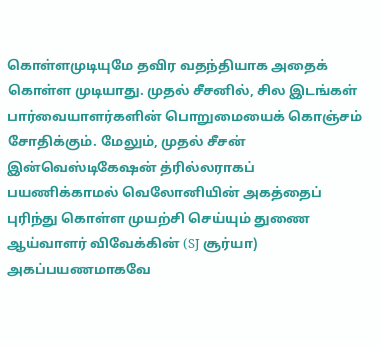கொள்ளமுடியுமே தவிர வதந்தியாக அதைக் கொள்ள முடியாது. முதல் சீசனில், சில இடங்கள் பார்வையாளர்களின் பொறுமையைக் கொஞ்சம் சோதிக்கும். மேலும், முதல் சீசன் இன்வெஸ்டிகேஷன் த்ரில்லராகப் பயணிக்காமல் வெலோனியின் அகத்தைப் புரிந்து கொள்ள முயற்சி செய்யும் துணை ஆய்வாளர் விவேக்கின் (SJ சூர்யா) அகப்பயணமாகவே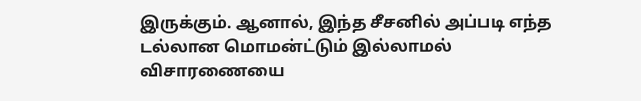இருக்கும். ஆனால், இந்த சீசனில் அப்படி எந்த டல்லான மொமன்ட்டும் இல்லாமல் விசாரணையை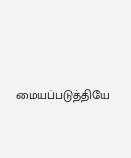மையப்படுத்தியே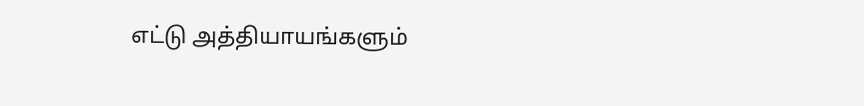எட்டு அத்தியாயங்களும்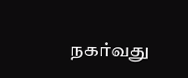நகர்வது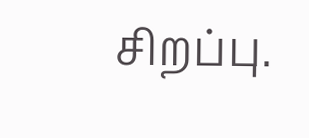சிறப்பு.